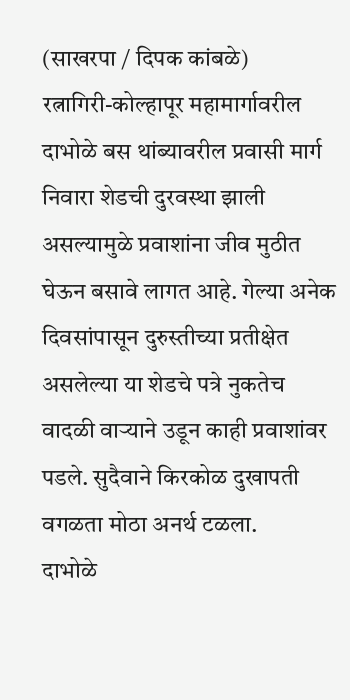(साखरपा / दिपक कांबळे)
रत्नागिरी-कोल्हापूर महामार्गावरील दाभोळे बस थांब्यावरील प्रवासी मार्ग निवारा शेडची दुरवस्था झाली असल्यामुळे प्रवाशांना जीव मुठीत घेऊन बसावे लागत आहे. गेल्या अनेक दिवसांपासून दुरुस्तीच्या प्रतीक्षेत असलेल्या या शेडचे पत्रे नुकतेच वादळी वाऱ्याने उडून काही प्रवाशांवर पडले. सुदैवाने किरकोळ दुखापती वगळता मोठा अनर्थ टळला.
दाभोळे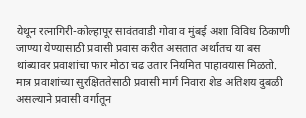येथून रत्नागिरी-कोल्हापूर सावंतवाडी गोवा व मुंबई अशा विविध ठिकाणी जाण्या येण्यासाठी प्रवासी प्रवास करीत असतात अर्थातच या बस थांब्यावर प्रवाशांचा फार मोठा चढ उतार नियमित पाहावयास मिळतो. मात्र प्रवाशांच्या सुरक्षिततेसाठी प्रवासी मार्ग निवारा शेड अतिशय दुबळी असल्याने प्रवासी वर्गातून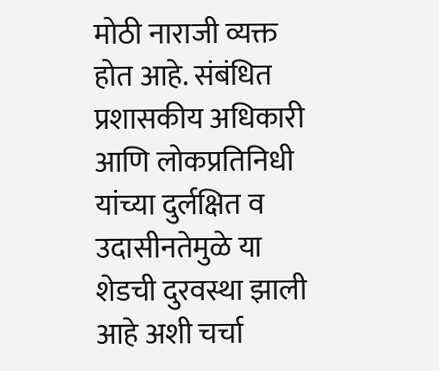मोठी नाराजी व्यक्त होत आहे. संबंधित प्रशासकीय अधिकारी आणि लोकप्रतिनिधी यांच्या दुर्लक्षित व उदासीनतेमुळे या शेडची दुरवस्था झाली आहे अशी चर्चा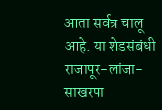आता सर्वत्र चालू आहे. या शेडसंबंधी राजापूर-लांजा-साखरपा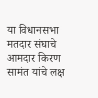या विधानसभा मतदार संघाचे आमदार किरण सामंत यांचे लक्ष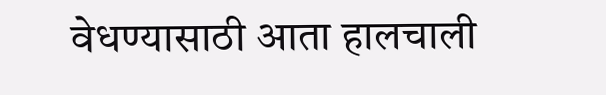वेधण्यासाठी आता हालचाली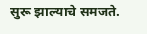सुरू झाल्याचे समजते.